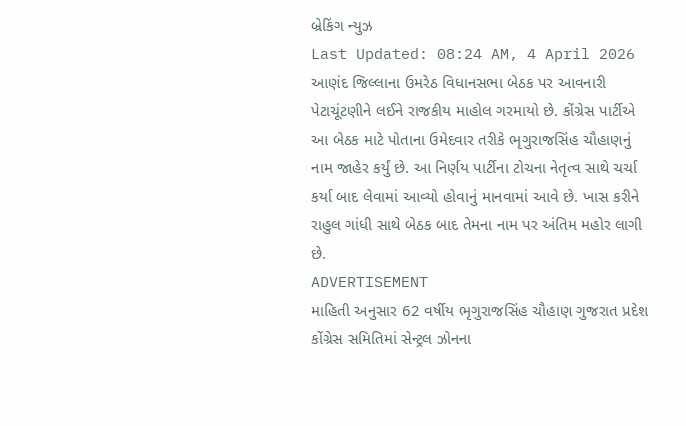બ્રેકિંગ ન્યુઝ
Last Updated: 08:24 AM, 4 April 2026
આણંદ જિલ્લાના ઉમરેઠ વિધાનસભા બેઠક પર આવનારી પેટાચૂંટણીને લઈને રાજકીય માહોલ ગરમાયો છે. કોંગ્રેસ પાર્ટીએ આ બેઠક માટે પોતાના ઉમેદવાર તરીકે ભૃગુરાજસિંહ ચૌહાણનું નામ જાહેર કર્યું છે. આ નિર્ણય પાર્ટીના ટોચના નેતૃત્વ સાથે ચર્ચા કર્યા બાદ લેવામાં આવ્યો હોવાનું માનવામાં આવે છે. ખાસ કરીને રાહુલ ગાંધી સાથે બેઠક બાદ તેમના નામ પર અંતિમ મહોર લાગી છે.
ADVERTISEMENT
માહિતી અનુસાર 62 વર્ષીય ભૃગુરાજસિંહ ચૌહાણ ગુજરાત પ્રદેશ કોંગ્રેસ સમિતિમાં સેન્ટ્રલ ઝોનના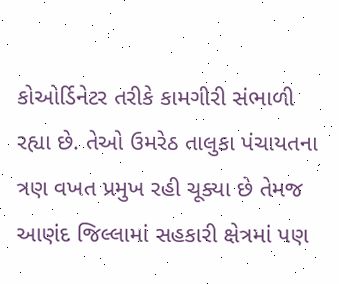કોઓર્ડિનેટર તરીકે કામગીરી સંભાળી રહ્યા છે. તેઓ ઉમરેઠ તાલુકા પંચાયતના ત્રણ વખત પ્રમુખ રહી ચૂક્યા છે તેમજ આણંદ જિલ્લામાં સહકારી ક્ષેત્રમાં પણ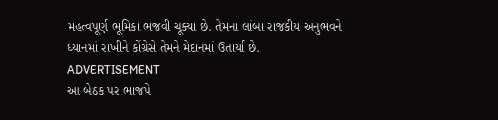મહત્વપૂર્ણ ભૂમિકા ભજવી ચૂક્યા છે. તેમના લાંબા રાજકીય અનુભવને ધ્યાનમાં રાખીને કોંગ્રેસે તેમને મેદાનમાં ઉતાર્યા છે.
ADVERTISEMENT
આ બેઠક પર ભાજપે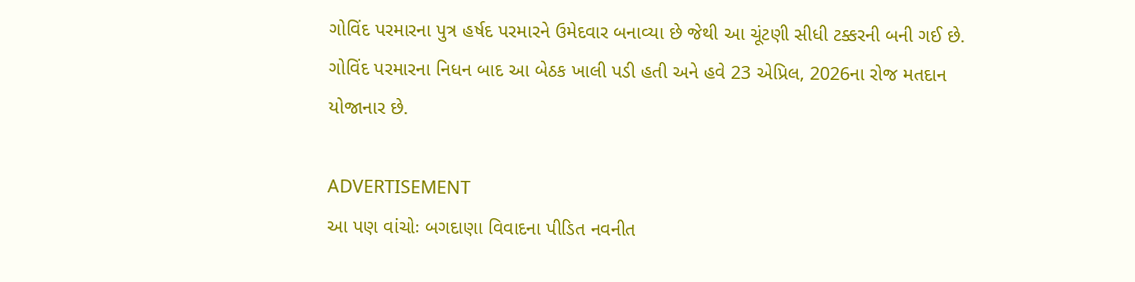ગોવિંદ પરમારના પુત્ર હર્ષદ પરમારને ઉમેદવાર બનાવ્યા છે જેથી આ ચૂંટણી સીધી ટક્કરની બની ગઈ છે. ગોવિંદ પરમારના નિધન બાદ આ બેઠક ખાલી પડી હતી અને હવે 23 એપ્રિલ, 2026ના રોજ મતદાન યોજાનાર છે.

ADVERTISEMENT
આ પણ વાંચોઃ બગદાણા વિવાદના પીડિત નવનીત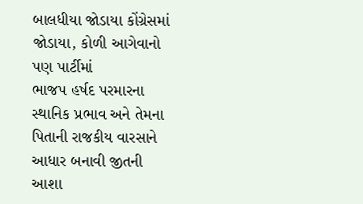બાલધીયા જોડાયા કોંગ્રેસમાં જોડાયા, કોળી આગેવાનો પણ પાર્ટીમાં
ભાજપ હર્ષદ પરમારના સ્થાનિક પ્રભાવ અને તેમના પિતાની રાજકીય વારસાને આધાર બનાવી જીતની આશા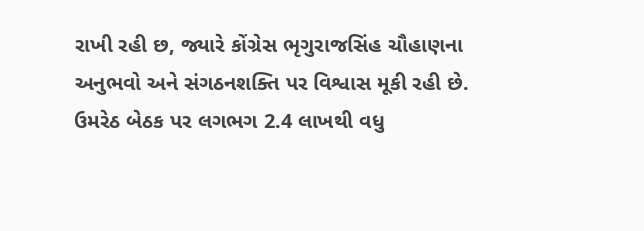રાખી રહી છ, જ્યારે કોંગ્રેસ ભૃગુરાજસિંહ ચૌહાણના અનુભવો અને સંગઠનશક્તિ પર વિશ્વાસ મૂકી રહી છે. ઉમરેઠ બેઠક પર લગભગ 2.4 લાખથી વધુ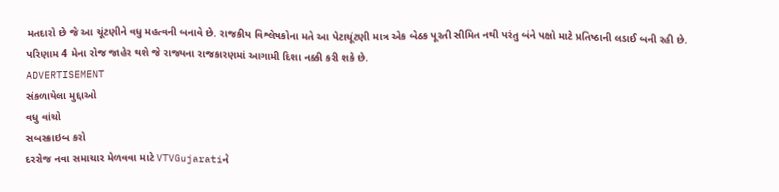મતદારો છે જે આ ચૂંટણીને વધુ મહત્વની બનાવે છે. રાજકીય વિશ્લેષકોના મતે આ પેટાચૂંટણી માત્ર એક બેઠક પૂરતી સીમિત નથી પરંતુ બંને પક્ષો માટે પ્રતિષ્ઠાની લડાઈ બની રહી છે. પરિણામ 4 મેના રોજ જાહેર થશે જે રાજ્યના રાજકારણમાં આગામી દિશા નક્કી કરી શકે છે.
ADVERTISEMENT
સંકળાયેલા મુદ્દાઓ
વધુ વાંચો
સબસ્ક્રાઇબ કરો
દરરોજ નવા સમાચાર મેળવવા માટે VTVGujaratiને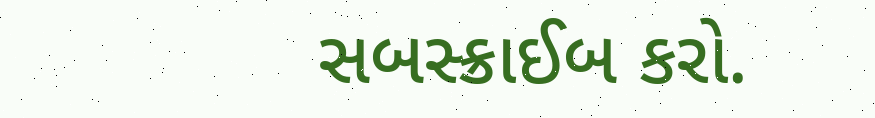સબસ્ક્રાઈબ કરો.